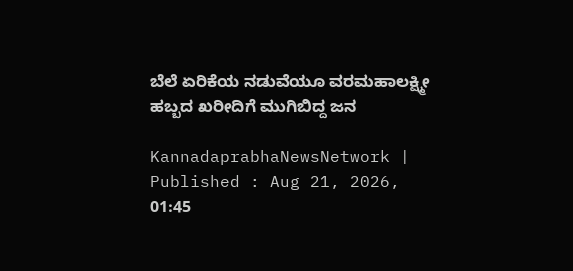ಬೆಲೆ ಏರಿಕೆಯ ನಡುವೆಯೂ ವರಮಹಾಲಕ್ಷ್ಮೀ ಹಬ್ಬದ ಖರೀದಿಗೆ ಮುಗಿಬಿದ್ದ ಜನ

KannadaprabhaNewsNetwork |
Published : Aug 21, 2026, 01:45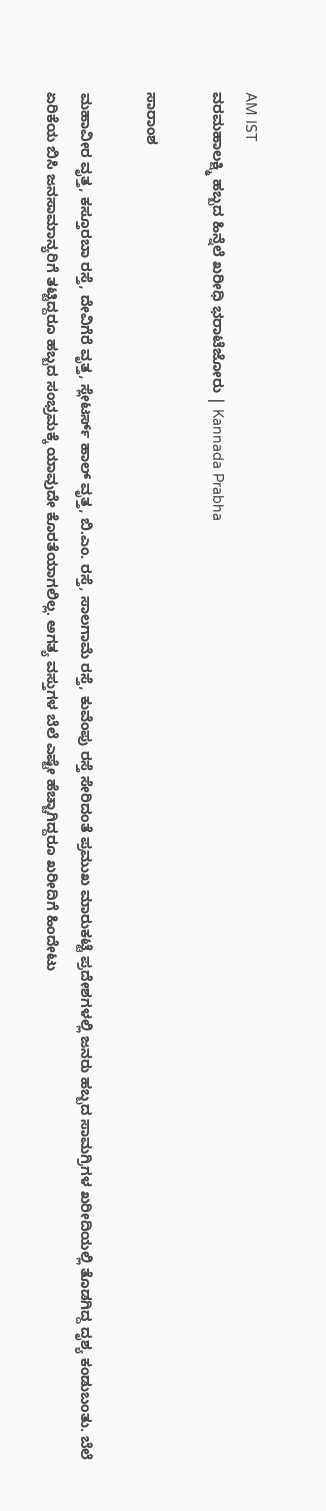AM IST
ವರಮಹಾಲಕ್ಷ್ಮಿ ಹಬ್ಬದ ಹಿನ್ನೆಲೆ ಖರೀಧಿ ಭರಾಟೆಜೋರು | Kannada Prabha

ಸಾರಾಂಶ

ಮಹಾವೀರ ವೃತ್ತ, ಕಸ್ತೂರಬಾ ರಸ್ತೆ, ದೇವಿಗೆರೆ ವೃತ್ತ, ಸ್ಲೇಟರ್ಸ್‌ ಹಾಲ್ ವೃತ್ತ, ಬಿ.ಎಂ. ರಸ್ತೆ, ಸಾಲಗಾಮೆ ರಸ್ತೆ, ಕುವೆಂಪು ರಸ್ತೆ ಸೇರಿದಂತೆ ಪ್ರಮುಖ ಮಾರುಕಟ್ಟೆ ಪ್ರದೇಶಗಳಲ್ಲಿ ಜನರು ಹಬ್ಬದ ಸಾಮಗ್ರಿಗಳ ಖರೀದಿಯಲ್ಲಿ ತೊಡಗಿದ್ದ ದೃಶ್ಯ ಕಂಡುಬಂತು. ಬೆಲೆ ಏರಿಕೆಯ ಬಿಸಿ ಜನಸಾಮಾನ್ಯರಿಗೆ ತಟ್ಟಿದ್ದರೂ ಹಬ್ಬದ ಸಂಭ್ರಮಕ್ಕೆ ಯಾವುದೇ ಕೊರತೆಯಾಗಲಿಲ್ಲ. ಅಗತ್ಯ ವಸ್ತುಗಳ ಬೆಲೆ ಎಷ್ಟೇ ಹೆಚ್ಚಾಗಿದ್ದರೂ ಖರೀದಿಗೆ ಹಿಂದೇಟು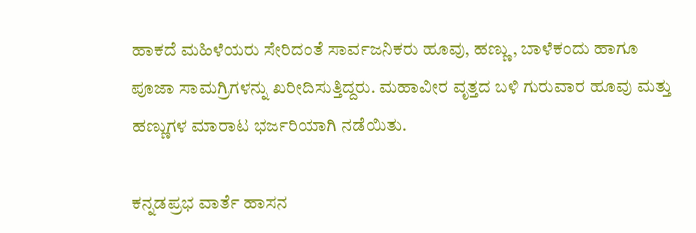ಹಾಕದೆ ಮಹಿಳೆಯರು ಸೇರಿದಂತೆ ಸಾರ್ವಜನಿಕರು ಹೂವು, ಹಣ್ಣು, ಬಾಳೆಕಂದು ಹಾಗೂ ಪೂಜಾ ಸಾಮಗ್ರಿಗಳನ್ನು ಖರೀದಿಸುತ್ತಿದ್ದರು. ಮಹಾವೀರ ವೃತ್ತದ ಬಳಿ ಗುರುವಾರ ಹೂವು ಮತ್ತು ಹಣ್ಣುಗಳ ಮಾರಾಟ ಭರ್ಜರಿಯಾಗಿ ನಡೆಯಿತು.

ಕನ್ನಡಪ್ರಭ ವಾರ್ತೆ ಹಾಸನ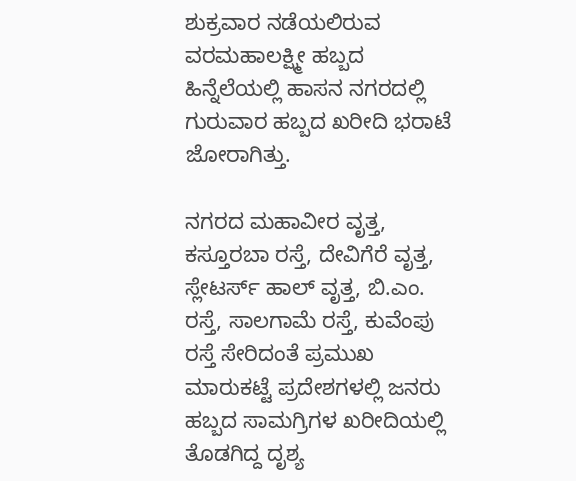ಶುಕ್ರವಾರ ನಡೆಯಲಿರುವ ವರಮಹಾಲಕ್ಷ್ಮೀ ಹಬ್ಬದ ಹಿನ್ನೆಲೆಯಲ್ಲಿ ಹಾಸನ ನಗರದಲ್ಲಿ ಗುರುವಾರ ಹಬ್ಬದ ಖರೀದಿ ಭರಾಟೆ ಜೋರಾಗಿತ್ತು.

ನಗರದ ಮಹಾವೀರ ವೃತ್ತ, ಕಸ್ತೂರಬಾ ರಸ್ತೆ, ದೇವಿಗೆರೆ ವೃತ್ತ, ಸ್ಲೇಟರ್ಸ್‌ ಹಾಲ್ ವೃತ್ತ, ಬಿ.ಎಂ. ರಸ್ತೆ, ಸಾಲಗಾಮೆ ರಸ್ತೆ, ಕುವೆಂಪು ರಸ್ತೆ ಸೇರಿದಂತೆ ಪ್ರಮುಖ ಮಾರುಕಟ್ಟೆ ಪ್ರದೇಶಗಳಲ್ಲಿ ಜನರು ಹಬ್ಬದ ಸಾಮಗ್ರಿಗಳ ಖರೀದಿಯಲ್ಲಿ ತೊಡಗಿದ್ದ ದೃಶ್ಯ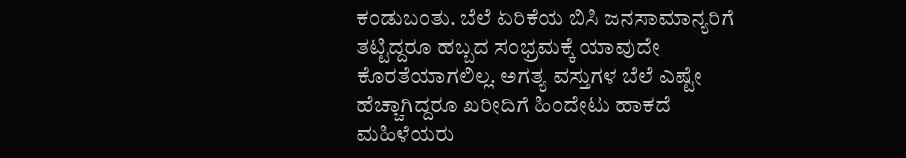ಕಂಡುಬಂತು. ಬೆಲೆ ಏರಿಕೆಯ ಬಿಸಿ ಜನಸಾಮಾನ್ಯರಿಗೆ ತಟ್ಟಿದ್ದರೂ ಹಬ್ಬದ ಸಂಭ್ರಮಕ್ಕೆ ಯಾವುದೇ ಕೊರತೆಯಾಗಲಿಲ್ಲ. ಅಗತ್ಯ ವಸ್ತುಗಳ ಬೆಲೆ ಎಷ್ಟೇ ಹೆಚ್ಚಾಗಿದ್ದರೂ ಖರೀದಿಗೆ ಹಿಂದೇಟು ಹಾಕದೆ ಮಹಿಳೆಯರು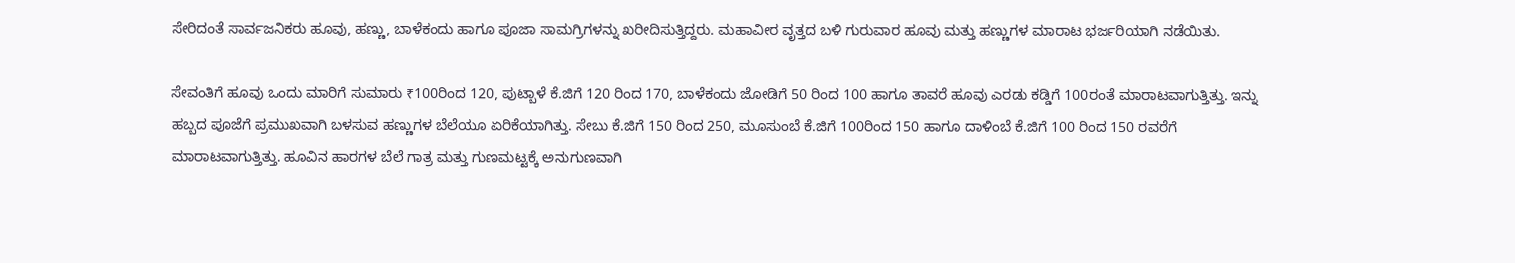ಸೇರಿದಂತೆ ಸಾರ್ವಜನಿಕರು ಹೂವು, ಹಣ್ಣು, ಬಾಳೆಕಂದು ಹಾಗೂ ಪೂಜಾ ಸಾಮಗ್ರಿಗಳನ್ನು ಖರೀದಿಸುತ್ತಿದ್ದರು. ಮಹಾವೀರ ವೃತ್ತದ ಬಳಿ ಗುರುವಾರ ಹೂವು ಮತ್ತು ಹಣ್ಣುಗಳ ಮಾರಾಟ ಭರ್ಜರಿಯಾಗಿ ನಡೆಯಿತು.

ಸೇವಂತಿಗೆ ಹೂವು ಒಂದು ಮಾರಿಗೆ ಸುಮಾರು ₹100ರಿಂದ 120, ಪುಟ್ಬಾಳೆ ಕೆ.ಜಿಗೆ 120 ರಿಂದ 170, ಬಾಳೆಕಂದು ಜೋಡಿಗೆ 50 ರಿಂದ 100 ಹಾಗೂ ತಾವರೆ ಹೂವು ಎರಡು ಕಡ್ಡಿಗೆ 100ರಂತೆ ಮಾರಾಟವಾಗುತ್ತಿತ್ತು. ಇನ್ನು ಹಬ್ಬದ ಪೂಜೆಗೆ ಪ್ರಮುಖವಾಗಿ ಬಳಸುವ ಹಣ್ಣುಗಳ ಬೆಲೆಯೂ ಏರಿಕೆಯಾಗಿತ್ತು. ಸೇಬು ಕೆ.ಜಿಗೆ 150 ರಿಂದ 250, ಮೂಸುಂಬೆ ಕೆ.ಜಿಗೆ 100ರಿಂದ 150 ಹಾಗೂ ದಾಳಿಂಬೆ ಕೆ.ಜಿಗೆ 100 ರಿಂದ 150 ರವರೆಗೆ ಮಾರಾಟವಾಗುತ್ತಿತ್ತು. ಹೂವಿನ ಹಾರಗಳ ಬೆಲೆ ಗಾತ್ರ ಮತ್ತು ಗುಣಮಟ್ಟಕ್ಕೆ ಅನುಗುಣವಾಗಿ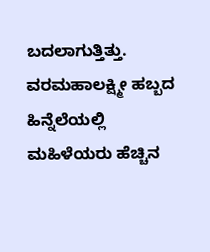ಬದಲಾಗುತ್ತಿತ್ತು. ವರಮಹಾಲಕ್ಷ್ಮೀ ಹಬ್ಬದ ಹಿನ್ನೆಲೆಯಲ್ಲಿ ಮಹಿಳೆಯರು ಹೆಚ್ಚಿನ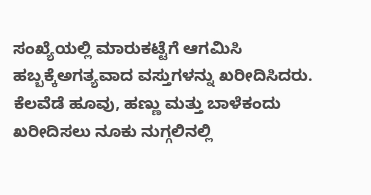ಸಂಖ್ಯೆಯಲ್ಲಿ ಮಾರುಕಟ್ಟೆಗೆ ಆಗಮಿಸಿ ಹಬ್ಬಕ್ಕೆಅಗತ್ಯವಾದ ವಸ್ತುಗಳನ್ನು ಖರೀದಿಸಿದರು. ಕೆಲವೆಡೆ ಹೂವು, ಹಣ್ಣು ಮತ್ತು ಬಾಳೆಕಂದು ಖರೀದಿಸಲು ನೂಕು ನುಗ್ಗಲಿನಲ್ಲಿ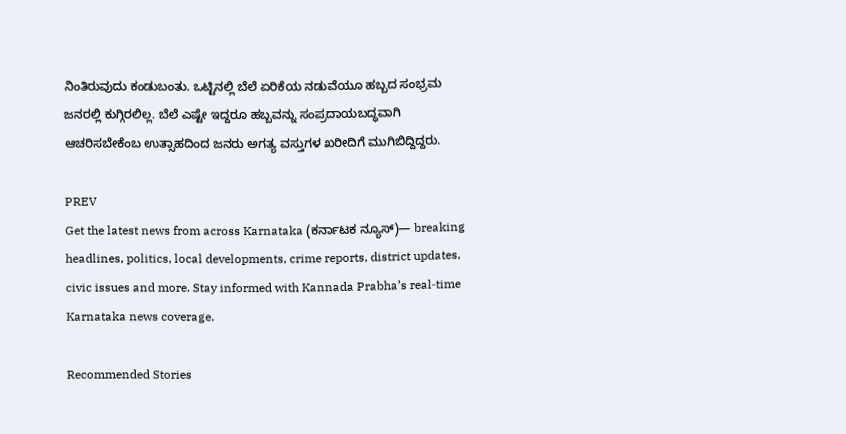ನಿಂತಿರುವುದು ಕಂಡುಬಂತು. ಒಟ್ಟಿನಲ್ಲಿ ಬೆಲೆ ಏರಿಕೆಯ ನಡುವೆಯೂ ಹಬ್ಬದ ಸಂಭ್ರಮ ಜನರಲ್ಲಿ ಕುಗ್ಗಿರಲಿಲ್ಲ. ಬೆಲೆ ಎಷ್ಟೇ ಇದ್ದರೂ ಹಬ್ಬವನ್ನು ಸಂಪ್ರದಾಯಬದ್ಧವಾಗಿ ಆಚರಿಸಬೇಕೆಂಬ ಉತ್ಸಾಹದಿಂದ ಜನರು ಅಗತ್ಯ ವಸ್ತುಗಳ ಖರೀದಿಗೆ ಮುಗಿಬಿದ್ದಿದ್ದರು.

PREV
Get the latest news from across Karnataka (ಕರ್ನಾಟಕ ನ್ಯೂಸ್)— breaking headlines, politics, local developments, crime reports, district updates, civic issues and more. Stay informed with Kannada Prabha’s real‑time Karnataka news coverage.

Recommended Stories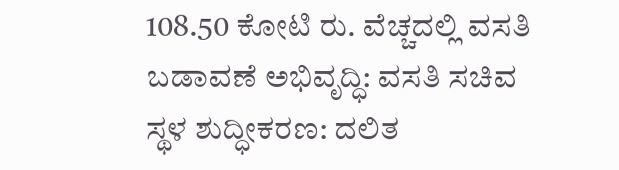108.50 ಕೋಟಿ ರು. ವೆಚ್ಚದಲ್ಲಿ ವಸತಿ ಬಡಾವಣೆ ಅಭಿವೃದ್ಧಿ: ವಸತಿ ಸಚಿವ
ಸ್ಥಳ ಶುದ್ಧೀಕರಣ: ದಲಿತ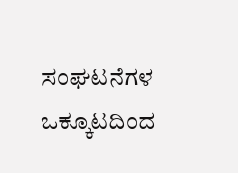ಸಂಘಟನೆಗಳ ಒಕ್ಕೂಟದಿಂದ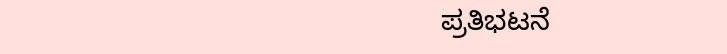ಪ್ರತಿಭಟನೆ